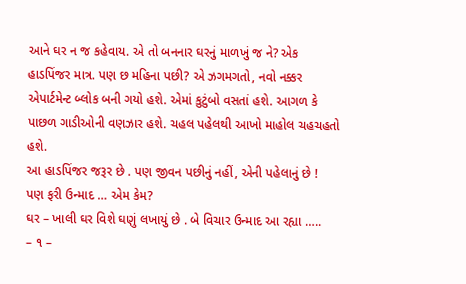આને ઘર ન જ કહેવાય. એ તો બનનાર ઘરનું માળખું જ ને? એક હાડપિંજર માત્ર. પણ છ મહિના પછી? એ ઝગમગતો, નવો નક્કર એપાર્ટમેન્ટ બ્લોક બની ગયો હશે. એમાં કુટુંબો વસતાં હશે. આગળ કે પાછળ ગાડીઓની વણઝાર હશે. ચહલ પહેલથી આખો માહોલ ચહચહતો હશે.
આ હાડપિંજર જરૂર છે . પણ જીવન પછીનું નહીં, એની પહેલાનું છે !
પણ ફરી ઉન્માદ … એમ કેમ?
ઘર – ખાલી ઘર વિશે ઘણું લખાયું છે . બે વિચાર ઉન્માદ આ રહ્યા …..
– ૧ –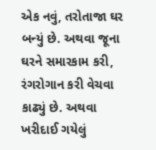એક નવું, તરોતાજા ઘર બન્યું છે. અથવા જૂના ઘરને સમારકામ કરી, રંગરોગાન કરી વેચવા કાઢ્યું છે. અથવા ખરીદાઈ ગયેલું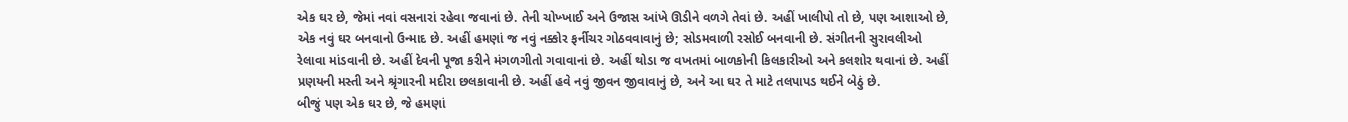એક ઘર છે, જેમાં નવાં વસનારાં રહેવા જવાનાં છે. તેની ચોખ્ખાઈ અને ઉજાસ આંખે ઊડીને વળગે તેવાં છે. અહીં ખાલીપો તો છે, પણ આશાઓ છે, એક નવું ઘર બનવાનો ઉન્માદ છે. અહીં હમણાં જ નવું નક્કોર ફર્નીચર ગોઠવવાવાનું છે; સોડમવાળી રસોઈ બનવાની છે. સંગીતની સુરાવલીઓ રેલાવા માંડવાની છે. અહીં દેવની પૂજા કરીને મંગળગીતો ગવાવાનાં છે. અહીં થોડા જ વખતમાં બાળકોની કિલકારીઓ અને કલશોર થવાનાં છે. અહીં પ્રણયની મસ્તી અને શ્રૃંગારની મદીરા છલકાવાની છે. અહીં હવે નવું જીવન જીવાવાનું છે, અને આ ઘર તે માટે તલપાપડ થઈને બેઠું છે.
બીજું પણ એક ઘર છે, જે હમણાં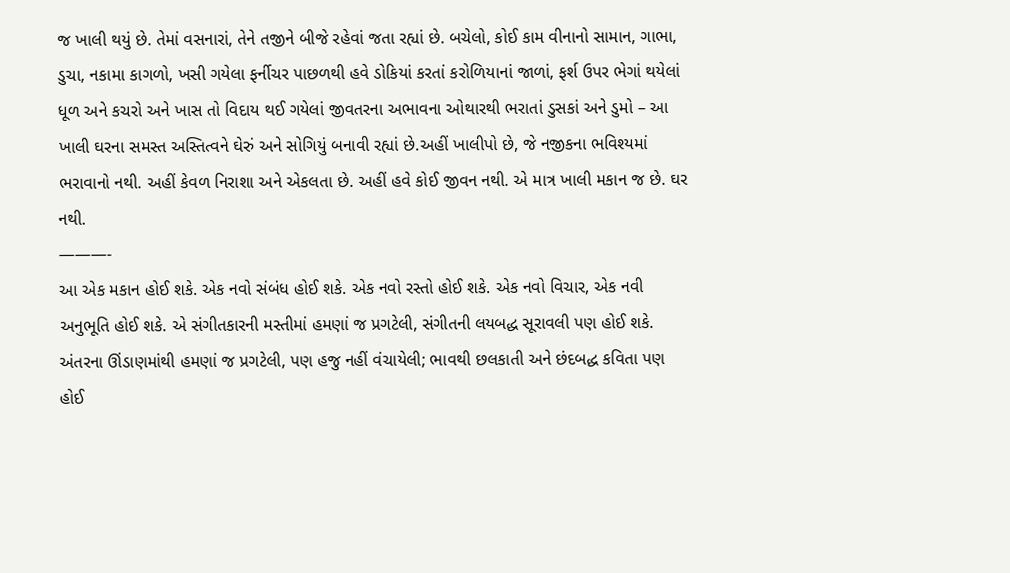જ ખાલી થયું છે. તેમાં વસનારાં, તેને તજીને બીજે રહેવાં જતા રહ્યાં છે. બચેલો, કોઈ કામ વીનાનો સામાન, ગાભા, ડુચા, નકામા કાગળો, ખસી ગયેલા ફર્નીચર પાછળથી હવે ડોકિયાં કરતાં કરોળિયાનાં જાળાં, ફર્શ ઉપર ભેગાં થયેલાં ધૂળ અને કચરો અને ખાસ તો વિદાય થઈ ગયેલાં જીવતરના અભાવના ઓથારથી ભરાતાં ડુસકાં અને ડુમો – આ ખાલી ઘરના સમસ્ત અસ્તિત્વને ઘેરું અને સોગિયું બનાવી રહ્યાં છે.અહીં ખાલીપો છે, જે નજીકના ભવિશ્યમાં ભરાવાનો નથી. અહીં કેવળ નિરાશા અને એકલતા છે. અહીં હવે કોઈ જીવન નથી. એ માત્ર ખાલી મકાન જ છે. ઘર નથી.
———-
આ એક મકાન હોઈ શકે. એક નવો સંબંધ હોઈ શકે. એક નવો રસ્તો હોઈ શકે. એક નવો વિચાર, એક નવી અનુભૂતિ હોઈ શકે. એ સંગીતકારની મસ્તીમાં હમણાં જ પ્રગટેલી, સંગીતની લયબદ્ધ સૂરાવલી પણ હોઈ શકે. અંતરના ઊંડાણમાંથી હમણાં જ પ્રગટેલી, પણ હજુ નહીં વંચાયેલી; ભાવથી છલકાતી અને છંદબદ્ધ કવિતા પણ હોઈ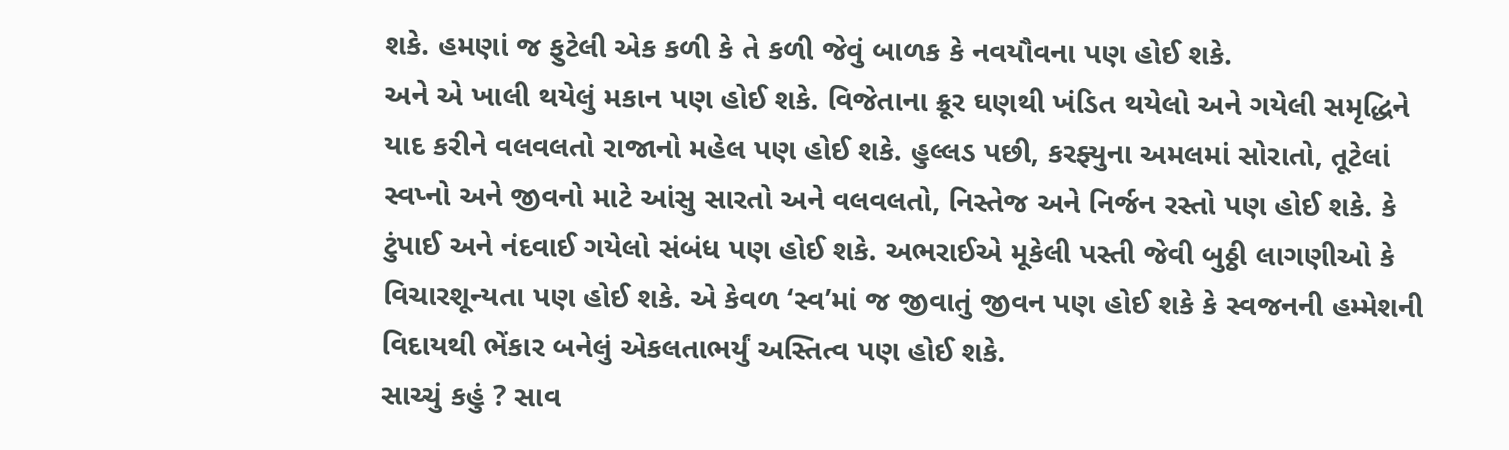શકે. હમણાં જ ફુટેલી એક કળી કે તે કળી જેવું બાળક કે નવયૌવના પણ હોઈ શકે.
અને એ ખાલી થયેલું મકાન પણ હોઈ શકે. વિજેતાના ક્રૂર ઘણથી ખંડિત થયેલો અને ગયેલી સમૃદ્ધિને યાદ કરીને વલવલતો રાજાનો મહેલ પણ હોઈ શકે. હુલ્લડ પછી, કરફ્યુના અમલમાં સોરાતો, તૂટેલાં સ્વપ્નો અને જીવનો માટે આંસુ સારતો અને વલવલતો, નિસ્તેજ અને નિર્જન રસ્તો પણ હોઈ શકે. કે ટુંપાઈ અને નંદવાઈ ગયેલો સંબંધ પણ હોઈ શકે. અભરાઈએ મૂકેલી પસ્તી જેવી બુઠ્ઠી લાગણીઓ કે વિચારશૂન્યતા પણ હોઈ શકે. એ કેવળ ‘સ્વ’માં જ જીવાતું જીવન પણ હોઈ શકે કે સ્વજનની હમ્મેશની વિદાયથી ભેંકાર બનેલું એકલતાભર્યું અસ્તિત્વ પણ હોઈ શકે.
સાચ્ચું કહું ? સાવ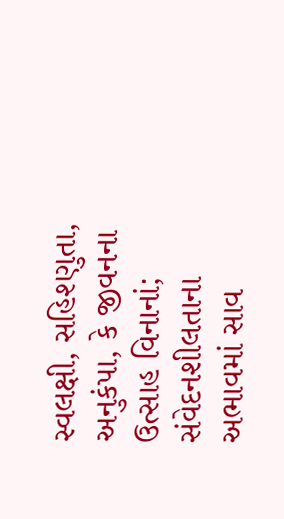સ્વલક્ષી, સહિશ્ણુતા, અનુકંપા, કે જીવનના ઉત્સાહ વિનાનાં; સંવેદનશીલતાના અભાવમાં સાવ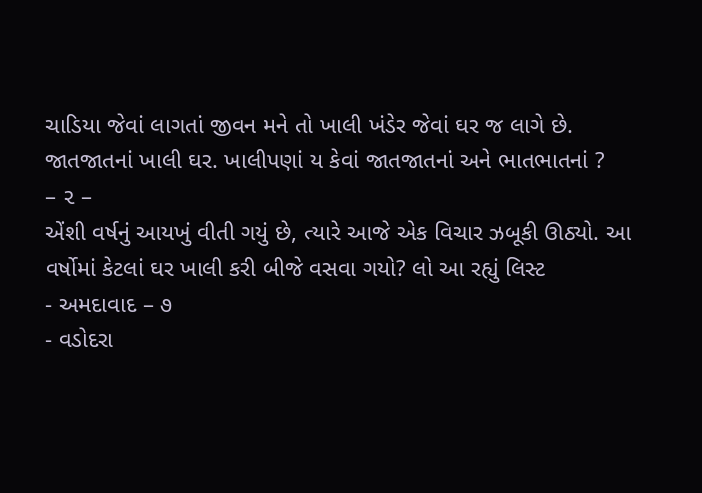ચાડિયા જેવાં લાગતાં જીવન મને તો ખાલી ખંડેર જેવાં ઘર જ લાગે છે.
જાતજાતનાં ખાલી ઘર. ખાલીપણાં ય કેવાં જાતજાતનાં અને ભાતભાતનાં ?
– ૨ –
એંશી વર્ષનું આયખું વીતી ગયું છે, ત્યારે આજે એક વિચાર ઝબૂકી ઊઠ્યો. આ વર્ષોમાં કેટલાં ઘર ખાલી કરી બીજે વસવા ગયો? લો આ રહ્યું લિસ્ટ
- અમદાવાદ – ૭
- વડોદરા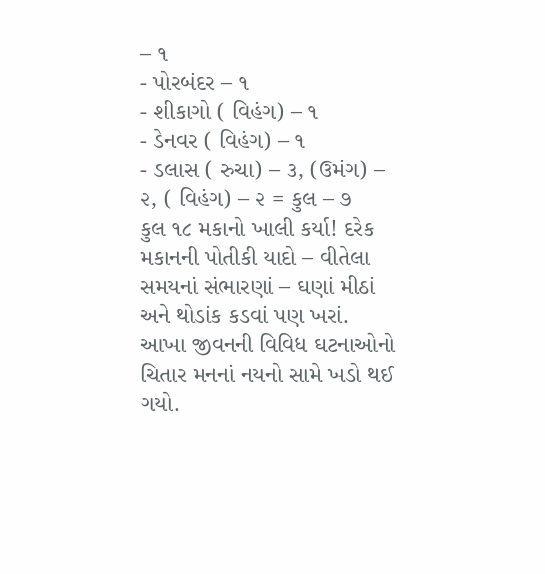– ૧
- પોરબંદર – ૧
- શીકાગો ( વિહંગ) – ૧
- ડેનવર ( વિહંગ) – ૧
- ડલાસ ( રુચા) – ૩, (ઉમંગ) – ૨, ( વિહંગ) – ૨ = કુલ – ૭
કુલ ૧૮ મકાનો ખાલી કર્યા! દરેક મકાનની પોતીકી યાદો – વીતેલા સમયનાં સંભારણાં – ઘણાં મીઠાં અને થોડાંક કડવાં પણ ખરાં. આખા જીવનની વિવિધ ઘટનાઓનો ચિતાર મનનાં નયનો સામે ખડો થઈ ગયો.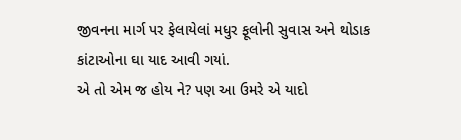જીવનના માર્ગ પર ફેલાયેલાં મધુર ફૂલોની સુવાસ અને થોડાક કાંટાઓના ઘા યાદ આવી ગયાં.
એ તો એમ જ હોય ને? પણ આ ઉમરે એ યાદો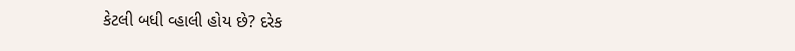કેટલી બધી વ્હાલી હોય છે? દરેક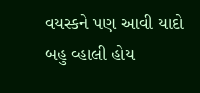વયસ્કને પણ આવી યાદો બહુ વ્હાલી હોય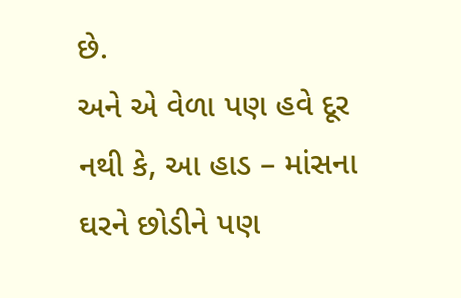છે.
અને એ વેળા પણ હવે દૂર નથી કે, આ હાડ – માંસના ઘરને છોડીને પણ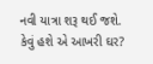નવી યાત્રા શરૂ થઈ જશે.
કેવું હશે એ આખરી ઘર?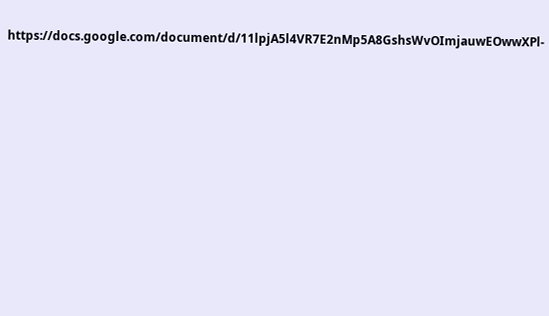https://docs.google.com/document/d/11lpjA5l4VR7E2nMp5A8GshsWvOImjauwEOwwXPl-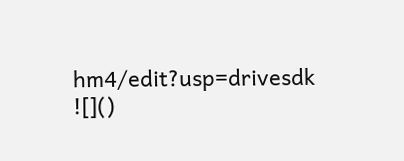hm4/edit?usp=drivesdk
![]()